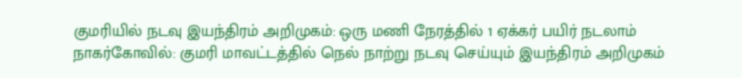குமரியில் நடவு இயந்திரம் அறிமுகம்: ஒரு மணி நேரத்தில் 1 ஏக்கர் பயிர் நடலாம்
நாகர்கோவில்: குமரி மாவட்டத்தில் நெல் நாற்று நடவு செய்யும் இயந்திரம் அறிமுகம்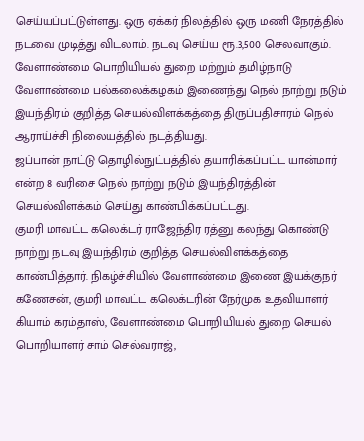செய்யப்பட்டுள்ளது. ஒரு ஏக்கர் நிலத்தில் ஒரு மணி நேரத்தில் நடவை முடித்து விடலாம். நடவு செய்ய ரூ.3,500 செலவாகும்.
வேளாண்மை பொறியியல் துறை மற்றும் தமிழ்நாடு வேளாண்மை பல்கலைக்கழகம் இணைந்து நெல் நாற்று நடும் இயந்திரம் குறித்த செயல்விளக்கத்தை திருப்பதிசாரம் நெல் ஆராய்ச்சி நிலையத்தில் நடத்தியது.
ஜப்பான் நாட்டு தொழில்நுட்பத்தில் தயாரிக்கப்பட்ட யான்மார் என்ற 8 வரிசை நெல் நாற்று நடும் இயந்திரத்தின் செயல்விளக்கம் செய்து காண்பிக்கப்பட்டது.
குமரி மாவட்ட கலெக்டர் ராஜேந்திர ரத்னு கலந்து கொண்டு நாற்று நடவு இயந்திரம் குறித்த செயல்விளக்கத்தை காண்பித்தார். நிகழ்ச்சியில் வேளாண்மை இணை இயக்குநர் கணேசன், குமரி மாவட்ட கலெக்டரின் நேர்முக உதவியாளர் கியாம் கரம்தாஸ், வேளாண்மை பொறியியல் துறை செயல் பொறியாளர் சாம் செல்வராஜ்,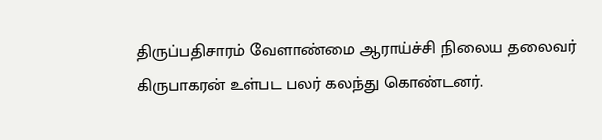திருப்பதிசாரம் வேளாண்மை ஆராய்ச்சி நிலைய தலைவர் கிருபாகரன் உள்பட பலர் கலந்து கொண்டனர்.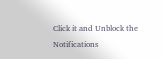Click it and Unblock the Notifications